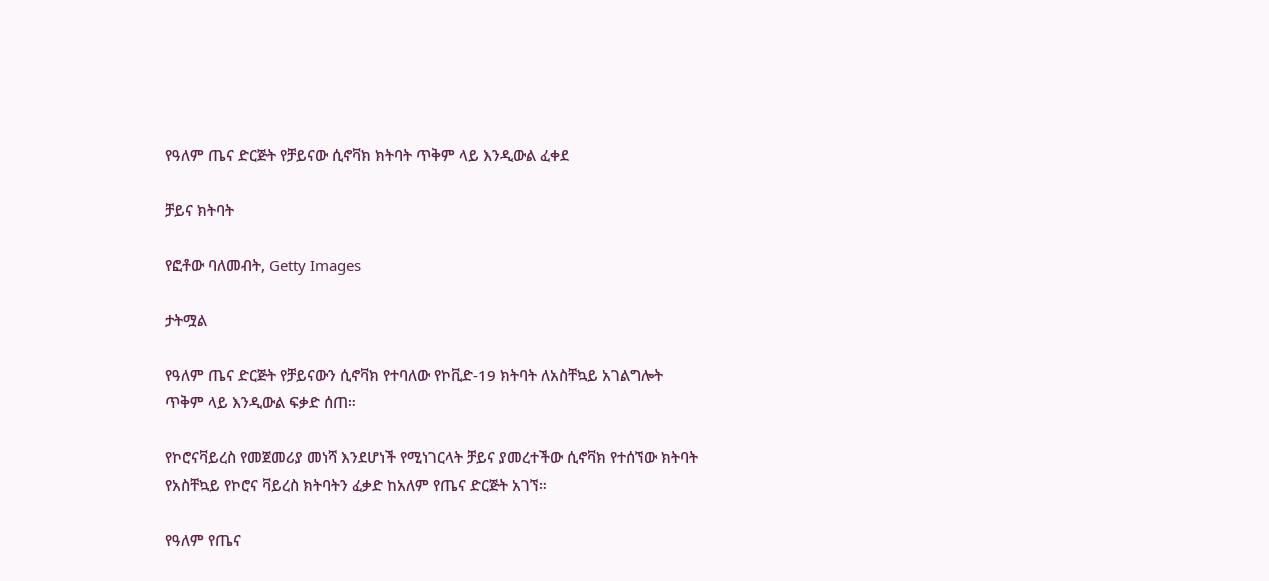የዓለም ጤና ድርጅት የቻይናው ሲኖቫክ ክትባት ጥቅም ላይ እንዲውል ፈቀደ

ቻይና ክትባት

የፎቶው ባለመብት, Getty Images

ታትሟል

የዓለም ጤና ድርጅት የቻይናውን ሲኖቫክ የተባለው የኮቪድ-19 ክትባት ለአስቸኳይ አገልግሎት ጥቅም ላይ እንዲውል ፍቃድ ሰጠ።

የኮሮናቫይረስ የመጀመሪያ መነሻ እንደሆነች የሚነገርላት ቻይና ያመረተችው ሲኖቫክ የተሰኘው ክትባት የአስቸኳይ የኮሮና ቫይረስ ክትባትን ፈቃድ ከአለም የጤና ድርጅት አገኘ።

የዓለም የጤና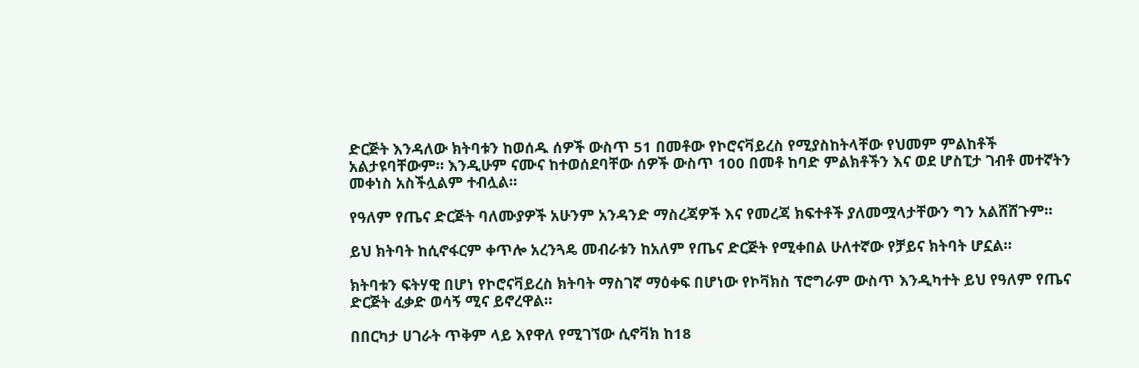ድርጅት እንዳለው ክትባቱን ከወሰዱ ሰዎች ውስጥ 51 በመቶው የኮሮናቫይረስ የሚያስከትላቸው የህመም ምልከቶች አልታዩባቸውም። እንዲሁም ናሙና ከተወሰደባቸው ሰዎች ውስጥ 100 በመቶ ከባድ ምልክቶችን እና ወደ ሆስፒታ ገብቶ መተኛትን መቀነስ አስችሏልም ተብሏል።

የዓለም የጤና ድርጅት ባለሙያዎች አሁንም አንዳንድ ማስረጃዎች እና የመረጃ ክፍተቶች ያለመሟላታቸውን ግን አልሸሸጉም።

ይህ ክትባት ከሲኖፋርም ቀጥሎ አረንጓዴ መብራቱን ከአለም የጤና ድርጅት የሚቀበል ሁለተኛው የቻይና ክትባት ሆኗል።

ክትባቱን ፍትሃዊ በሆነ የኮሮናቫይረስ ክትባት ማስገኛ ማዕቀፍ በሆነው የኮቫክስ ፕሮግራም ውስጥ እንዲካተት ይህ የዓለም የጤና ድርጅት ፈቃድ ወሳኝ ሚና ይኖረዋል።

በበርካታ ሀገራት ጥቅም ላይ እየዋለ የሚገኘው ሲኖቫክ ከ18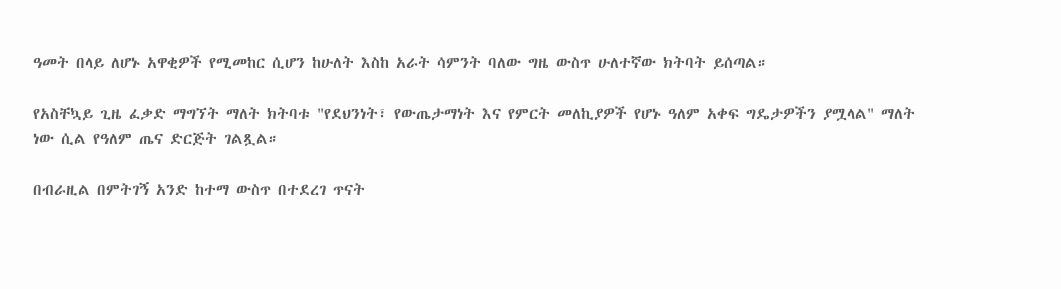ዓመት በላይ ለሆኑ አዋቂዎች የሚመከር ሲሆን ከሁለት እስከ አራት ሳምንት ባለው ግዜ ውስጥ ሁለተኛው ክትባት ይሰጣል።

የአስቸኳይ ጊዜ ፈቃድ ማግኘት ማለት ክትባቱ "የደህንነት፣ የውጤታማነት እና የምርት መለኪያዎች የሆኑ ዓለም አቀፍ ግዴታዎችን ያሟላል" ማለት ነው ሲል የዓለም ጤና ድርጅት ገልጿል።

በብራዚል በምትገኝ አንድ ከተማ ውስጥ በተደረገ ጥናት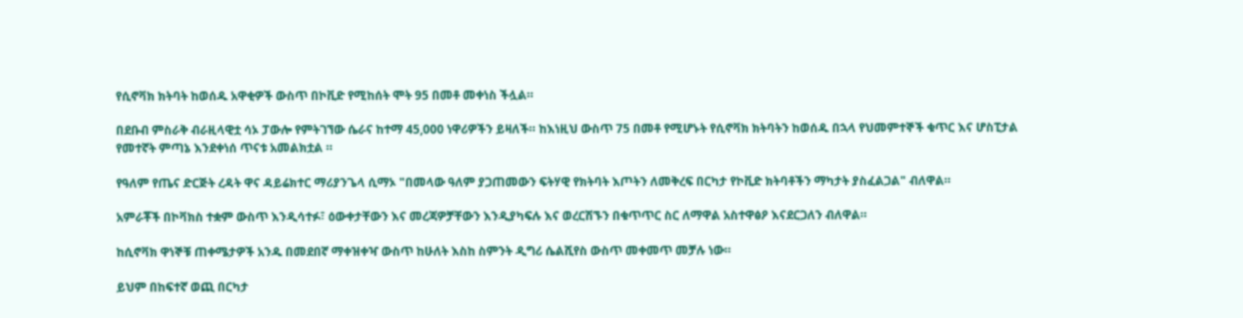የሲኖቫክ ክትባት ከወሰዱ አዋቂዎች ውስጥ በኮቪድ የሚከሰት ሞት 95 በመቶ መቀነስ ችሏል።

በደቡብ ምስራቅ ብራዚላዊቷ ሳኦ ፓውሎ የምትገኘው ሴራና ከተማ 45,000 ነዋሪዎችን ይዛለች። ከእነዚህ ውስጥ 75 በመቶ የሚሆኑት የሲኖቫክ ክትባትን ከወሰዱ በኋላ የህመምተኞች ቁጥር እና ሆስፒታል የመተኛት ምጣኔ እንደቀነሰ ጥናቱ አመልክቷል ።

የዓለም የጤና ድርጅት ረዳት ዋና ዳይሬክተር ማሪያንጌላ ሲማኦ "በመላው ዓለም ያጋጠመውን ፍትሃዊ የክትባት እጦትን ለመቅረፍ በርካታ የኮቪድ ክትባቶችን ማካታት ያስፈልጋል" ብለዋል።

አምራቾች በኮቫክስ ተቋም ውስጥ እንዲሳተፉ፣ ዕውቀታቸውን እና መረጃዎቻቸውን እንዲያካፍሉ እና ወረርሽኙን በቁጥጥር ስር ለማዋል አስተዋፅዖ እናደርጋለን ብለዋል።

ከሲኖቫክ ዋነኞቹ ጠቀሜታዎች አንዱ በመደበኛ ማቀዝቀዣ ውስጥ ከሁለት እስከ ስምንት ዲግሪ ሴልሺየስ ውስጥ መቀመጥ መቻሉ ነው።

ይህም በከፍተኛ ወጪ በርካታ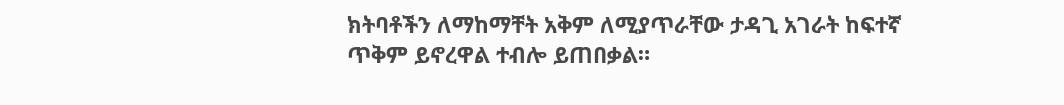ክትባቶችን ለማከማቸት አቅም ለሚያጥራቸው ታዳጊ አገራት ከፍተኛ ጥቅም ይኖረዋል ተብሎ ይጠበቃል።